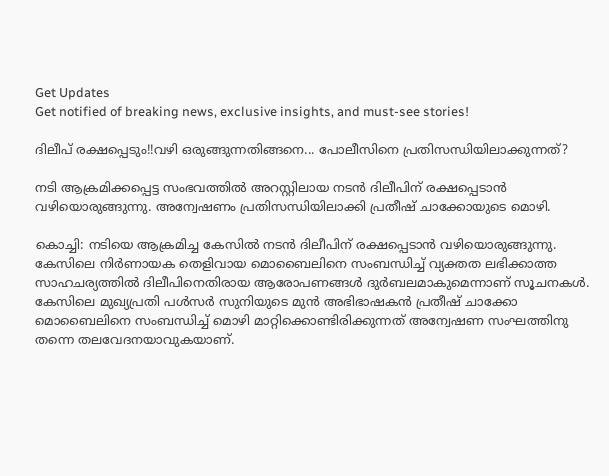Get Updates
Get notified of breaking news, exclusive insights, and must-see stories!

ദിലീപ് രക്ഷപ്പെടും!!വഴി ഒരുങ്ങുന്നതിങ്ങനെ... പോലീസിനെ പ്രതിസന്ധിയിലാക്കുന്നത്?

നടി ആക്രമിക്കപ്പെട്ട സംഭവത്തിൽ അറസ്റ്റിലായ നടൻ ദിലീപിന് രക്ഷപ്പെടാൻ വഴിയൊരുങ്ങുന്നു. അന്വേഷണം പ്രതിസന്ധിയിലാക്കി പ്രതീഷ് ചാക്കോയുടെ മൊഴി.

കൊച്ചി: നടിയെ ആക്രമിച്ച കേസിൽ നടൻ ദിലീപിന് രക്ഷപ്പെടാൻ വഴിയൊരുങ്ങുന്നു. കേസിലെ നിർണായക തെളിവായ മൊബൈലിനെ സംബന്ധിച്ച് വ്യക്തത ലഭിക്കാത്ത സാഹചര്യത്തിൽ ദിലീപിനെതിരായ ആരോപണങ്ങൾ ദുർബലമാകുമെന്നാണ് സൂചനകൾ. കേസിലെ മുഖ്യപ്രതി പൾസർ സുനിയുടെ മുൻ അഭിഭാഷകൻ പ്രതീഷ് ചാക്കോ മൊബൈലിനെ സംബന്ധിച്ച് മൊഴി മാറ്റിക്കൊണ്ടിരിക്കുന്നത് അന്വേഷണ സംഘത്തിനു തന്നെ തലവേദനയാവുകയാണ്.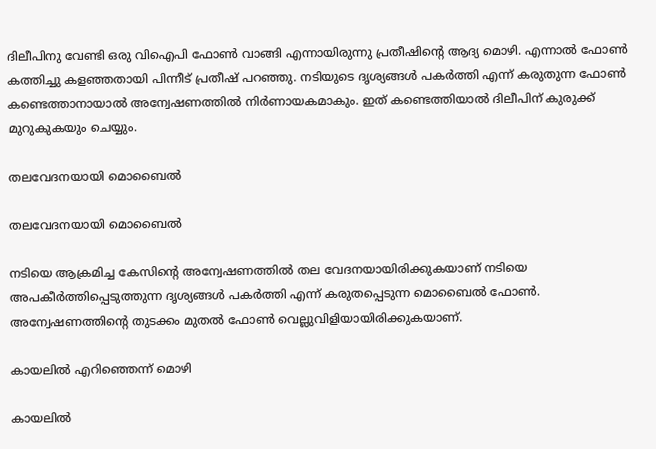ദിലീപിനു വേണ്ടി ഒരു വിഐപി ഫോൺ വാങ്ങി എന്നായിരുന്നു പ്രതീഷിന്റെ ആദ്യ മൊഴി. എന്നാൽ ഫോൺ കത്തിച്ചു കളഞ്ഞതായി പിന്നീട് പ്രതീഷ് പറഞ്ഞു. നടിയുടെ ദൃശ്യങ്ങൾ പകർത്തി എന്ന് കരുതുന്ന ഫോൺ കണ്ടെത്താനായാൽ അന്വേഷണത്തിൽ നിർണായകമാകും. ഇത് കണ്ടെത്തിയാൽ ദിലീപിന് കുരുക്ക് മുറുകുകയും ചെയ്യും.

തലവേദനയായി മൊബൈൽ

തലവേദനയായി മൊബൈൽ

നടിയെ ആക്രമിച്ച കേസിന്റെ അന്വേഷണത്തിൽ തല വേദനയായിരിക്കുകയാണ് നടിയെ അപകീർത്തിപ്പെടുത്തുന്ന ദൃശ്യങ്ങൾ പകർത്തി എന്ന് കരുതപ്പെടുന്ന മൊബൈൽ ഫോൺ. അന്വേഷണത്തിന്റെ തുടക്കം മുതൽ ഫോൺ വെല്ലുവിളിയായിരിക്കുകയാണ്.

കായലിൽ എറിഞ്ഞെന്ന് മൊഴി

കായലിൽ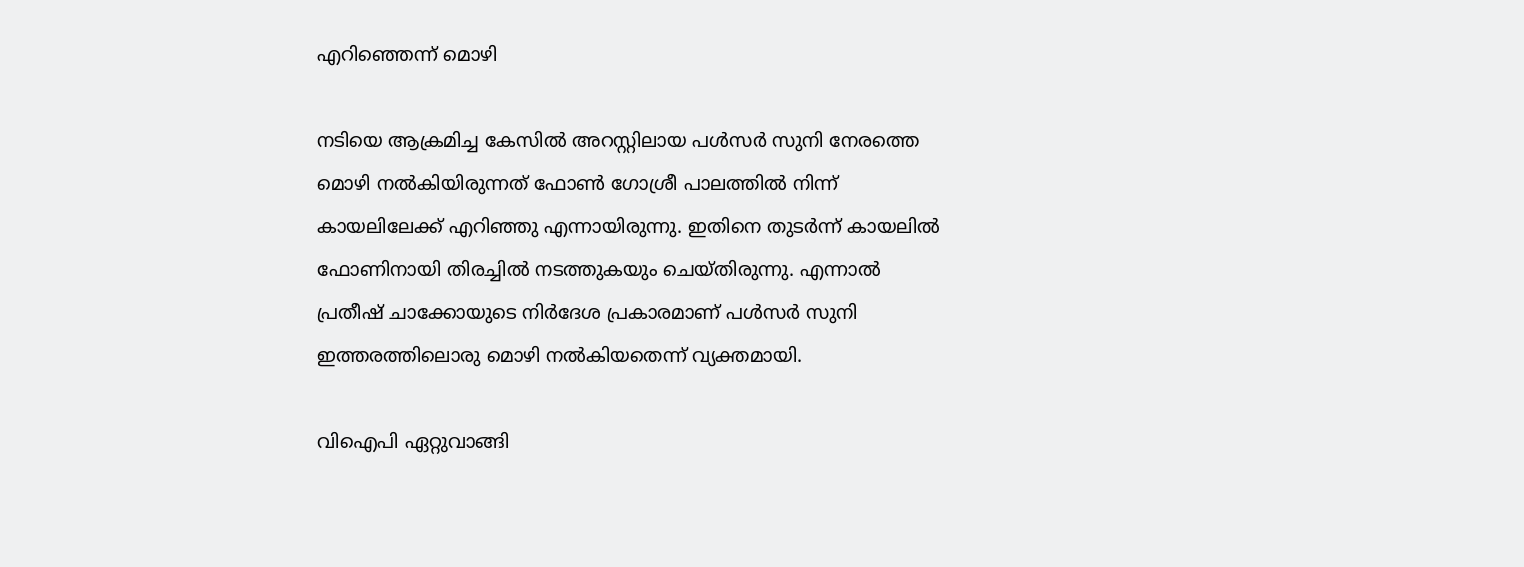എറിഞ്ഞെന്ന് മൊഴി

നടിയെ ആക്രമിച്ച കേസിൽ അറസ്റ്റിലായ പൾസർ സുനി നേരത്തെ മൊഴി നൽകിയിരുന്നത് ഫോൺ ഗോശ്രീ പാലത്തിൽ നിന്ന് കായലിലേക്ക് എറിഞ്ഞു എന്നായിരുന്നു. ഇതിനെ തുടർന്ന് കായലിൽ ഫോണിനായി തിരച്ചിൽ നടത്തുകയും ചെയ്തിരുന്നു. എന്നാൽ പ്രതീഷ് ചാക്കോയുടെ നിർദേശ പ്രകാരമാണ് പള്‍സർ സുനി ഇത്തരത്തിലൊരു മൊഴി നൽകിയതെന്ന് വ്യക്തമായി.

വിഐപി ഏറ്റുവാങ്ങി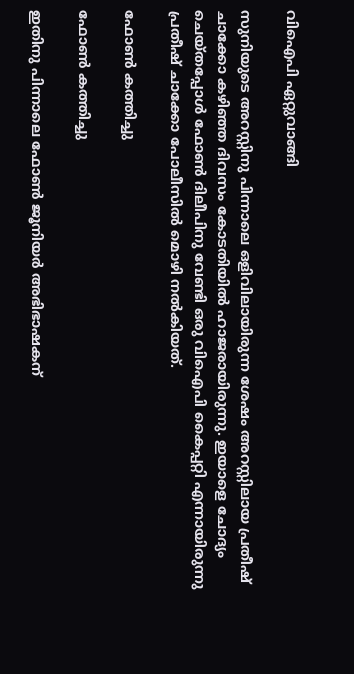വിഐപി ഏറ്റുവാങ്ങി

സുനിയുടെ അറസ്റ്റിനു പിന്നാലെ ഒളിവിലായിരുന്ന ശേഷം അറസ്റ്റിലായ പ്രതീഷ് ചാക്കോ കഴിഞ്ഞ ദിവസം കോടതിയിൽ ഹാജരായിരുന്നു. ഇയാളെ ചോദ്യം ചെയ്തപ്പോൾ ഫോൺ ദിലീപിനു വേണ്ടി ഒരു വിഐപി കൈപ്പറ്റി എന്നായിരുന്നു പ്രതീഷ് ചാക്കോ പോലീസിൽ മൊഴി നൽകിയത്.

ഫോൺ കത്തിച്ചു

ഫോൺ കത്തിച്ചു

ഇതിനു പിന്നാലെ ഫോൺ ജൂനിയർ അഭിഭാഷകന്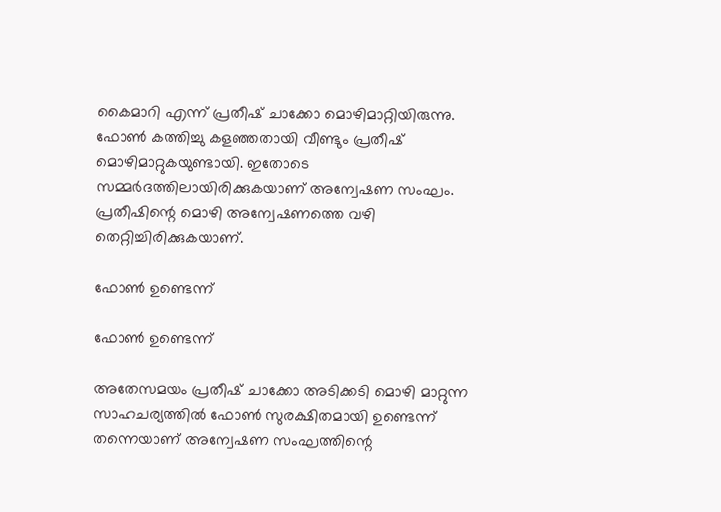കൈമാറി എന്ന് പ്രതീഷ് ചാക്കോ മൊഴിമാറ്റിയിരുന്നു. ഫോൺ കത്തിച്ചു കളഞ്ഞതായി വീണ്ടും പ്രതീഷ് മൊഴിമാറ്റുകയുണ്ടായി. ഇതോടെ സമ്മർദത്തിലായിരിക്കുകയാണ് അന്വേഷണ സംഘം. പ്രതീഷിന്റെ മൊഴി അന്വേഷണത്തെ വഴി തെറ്റിച്ചിരിക്കുകയാണ്.

ഫോൺ ഉണ്ടെന്ന്

ഫോൺ ഉണ്ടെന്ന്

അതേസമയം പ്രതീഷ് ചാക്കോ അടിക്കടി മൊഴി മാറ്റുന്ന സാഹചര്യത്തിൽ ഫോൺ സുരക്ഷിതമായി ഉണ്ടെന്ന് തന്നെയാണ് അന്വേഷണ സംഘത്തിന്റെ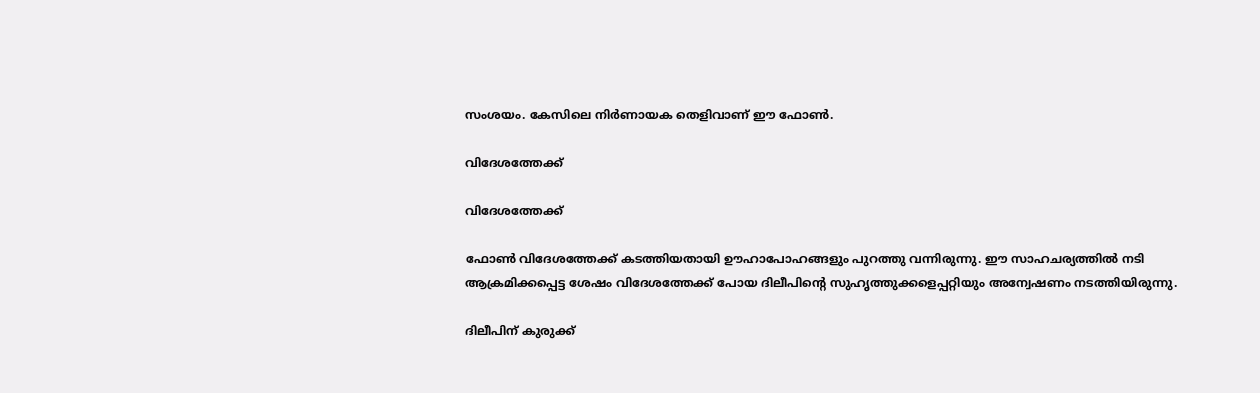സംശയം. കേസിലെ നിർണായക തെളിവാണ് ഈ ഫോൺ.

വിദേശത്തേക്ക്

വിദേശത്തേക്ക്

ഫോൺ വിദേശത്തേക്ക് കടത്തിയതായി ഊഹാപോഹങ്ങളും പുറത്തു വന്നിരുന്നു. ഈ സാഹചര്യത്തിൽ നടി ആക്രമിക്കപ്പെട്ട ശേഷം വിദേശത്തേക്ക് പോയ ദിലീപിന്റെ സുഹൃത്തുക്കളെപ്പറ്റിയും അന്വേഷണം നടത്തിയിരുന്നു.

ദിലീപിന് കുരുക്ക്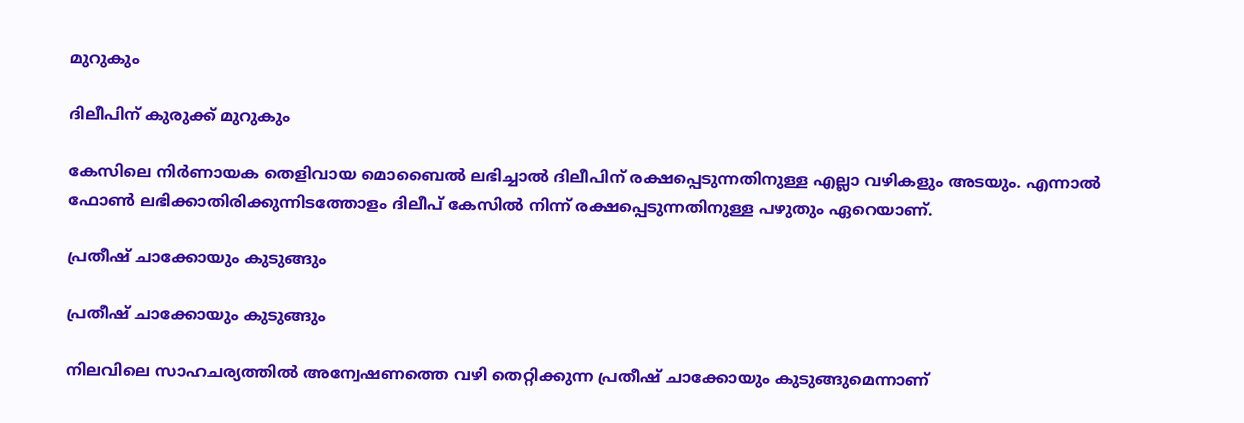മുറുകും

ദിലീപിന് കുരുക്ക് മുറുകും

കേസിലെ നിർണായക തെളിവായ മൊബൈൽ ലഭിച്ചാൽ ദിലീപിന് രക്ഷപ്പെടുന്നതിനുള്ള എല്ലാ വഴികളും അടയും. എന്നാൽ ഫോൺ ലഭിക്കാതിരിക്കുന്നിടത്തോളം ദിലീപ് കേസിൽ നിന്ന് രക്ഷപ്പെടുന്നതിനുള്ള പഴുതും ഏറെയാണ്.

പ്രതീഷ് ചാക്കോയും കുടുങ്ങും

പ്രതീഷ് ചാക്കോയും കുടുങ്ങും

നിലവിലെ സാഹചര്യത്തിൽ അന്വേഷണത്തെ വഴി തെറ്റിക്കുന്ന പ്രതീഷ് ചാക്കോയും കുടുങ്ങുമെന്നാണ്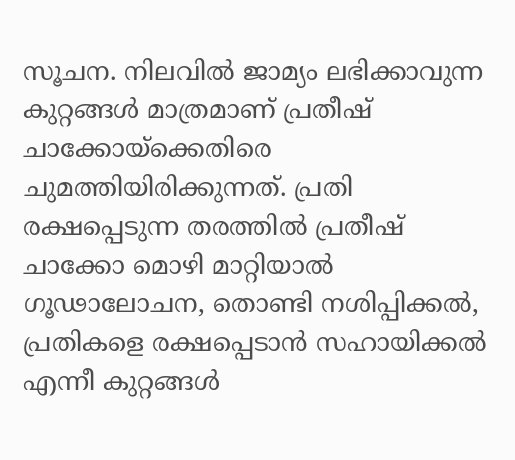സൂചന. നിലവിൽ ജാമ്യം ലഭിക്കാവുന്ന കുറ്റങ്ങൾ മാത്രമാണ് പ്രതീഷ് ചാക്കോയ്ക്കെതിരെ ചുമത്തിയിരിക്കുന്നത്. പ്രതി രക്ഷപ്പെടുന്ന തരത്തിൽ പ്രതീഷ് ചാക്കോ മൊഴി മാറ്റിയാൽ ഗൂഢാലോചന, തൊണ്ടി നശിപ്പിക്കൽ, പ്രതികളെ രക്ഷപ്പെടാൻ സഹായിക്കൽ എന്നീ കുറ്റങ്ങൾ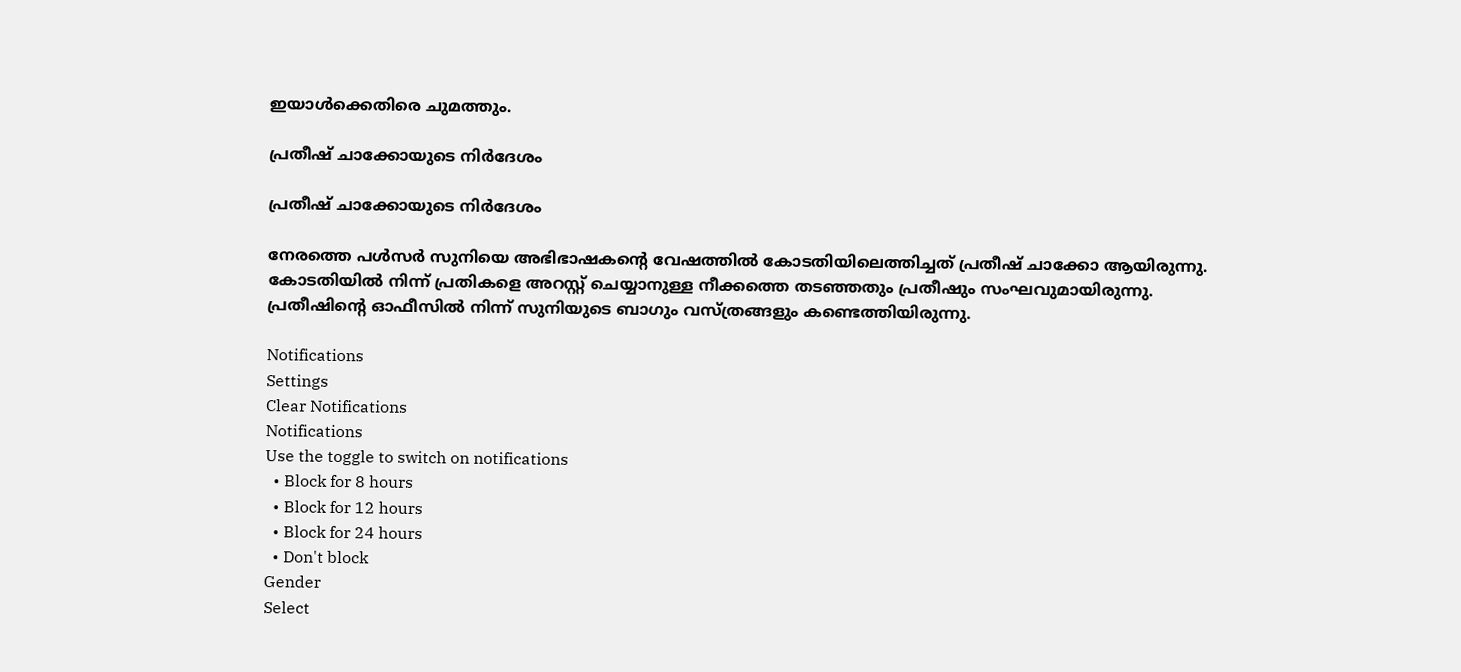ഇയാൾക്കെതിരെ ചുമത്തും.

പ്രതീഷ് ചാക്കോയുടെ നിർദേശം

പ്രതീഷ് ചാക്കോയുടെ നിർദേശം

നേരത്തെ പൾസർ സുനിയെ അഭിഭാഷകന്റെ വേഷത്തിൽ കോടതിയിലെത്തിച്ചത് പ്രതീഷ് ചാക്കോ ആയിരുന്നു. കോടതിയിൽ നിന്ന് പ്രതികളെ അറസ്റ്റ് ചെയ്യാനുള്ള നീക്കത്തെ തടഞ്ഞതും പ്രതീഷും സംഘവുമായിരുന്നു. പ്രതീഷിന്റെ ഓഫീസിൽ നിന്ന് സുനിയുടെ ബാഗും വസ്ത്രങ്ങളും കണ്ടെത്തിയിരുന്നു.

Notifications
Settings
Clear Notifications
Notifications
Use the toggle to switch on notifications
  • Block for 8 hours
  • Block for 12 hours
  • Block for 24 hours
  • Don't block
Gender
Select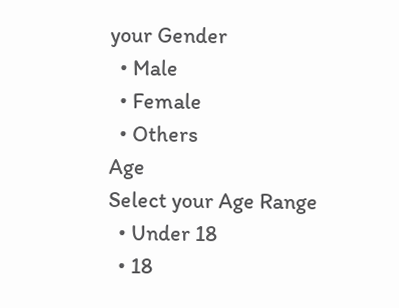your Gender
  • Male
  • Female
  • Others
Age
Select your Age Range
  • Under 18
  • 18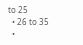to 25
  • 26 to 35
  •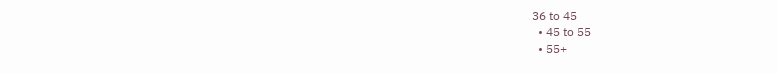36 to 45
  • 45 to 55
  • 55+